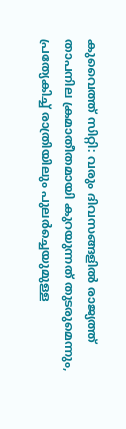കുവൈത്ത് സിറ്റി: വരും ദിവസങ്ങളിൽ രാജ്യത്ത് താപനില ക്രമാതീതമായി കുറയുന്നത് തുടരുമെന്നും, പ്രത്യേകിച്ച് രാത്രിയിലും പുലർച്ചെയുമുള്ള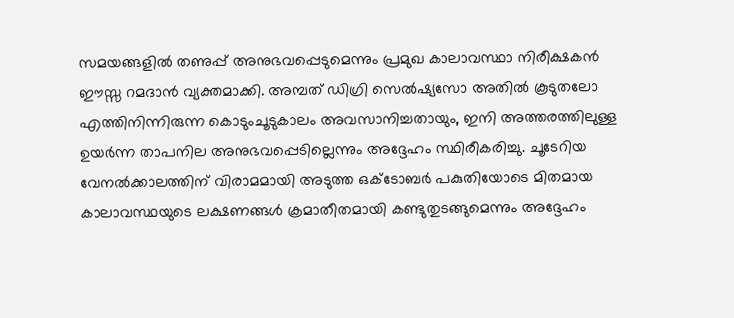സമയങ്ങളിൽ തണുപ്പ് അനുഭവപ്പെടുമെന്നും പ്രമുഖ കാലാവസ്ഥാ നിരീക്ഷകൻ ഈസ്സ റമദാൻ വ്യക്തമാക്കി. അമ്പത് ഡിഗ്രി സെൽഷ്യസോ അതിൽ കൂടുതലോ എത്തിനിന്നിരുന്ന കൊടുംചൂടുകാലം അവസാനിച്ചതായും, ഇനി അത്തരത്തിലുള്ള ഉയർന്ന താപനില അനുഭവപ്പെടില്ലെന്നും അദ്ദേഹം സ്ഥിരീകരിച്ചു. ചൂടേറിയ വേനൽക്കാലത്തിന് വിരാമമായി അടുത്ത ഒക്ടോബർ പകുതിയോടെ മിതമായ കാലാവസ്ഥയുടെ ലക്ഷണങ്ങൾ ക്രമാതീതമായി കണ്ടുതുടങ്ങുമെന്നും അദ്ദേഹം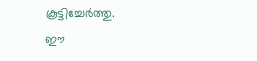കൂട്ടിച്ചേർത്തു.
ഈ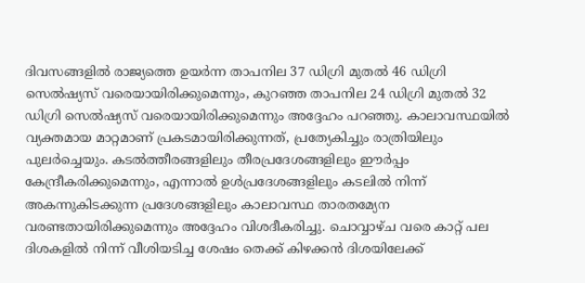ദിവസങ്ങളിൽ രാജ്യത്തെ ഉയർന്ന താപനില 37 ഡിഗ്രി മുതൽ 46 ഡിഗ്രി സെൽഷ്യസ് വരെയായിരിക്കുമെന്നും, കുറഞ്ഞ താപനില 24 ഡിഗ്രി മുതൽ 32 ഡിഗ്രി സെൽഷ്യസ് വരെയായിരിക്കുമെന്നും അദ്ദേഹം പറഞ്ഞു. കാലാവസ്ഥയിൽ വ്യക്തമായ മാറ്റമാണ് പ്രകടമായിരിക്കുന്നത്, പ്രത്യേകിച്ചും രാത്രിയിലും പുലർച്ചെയും. കടൽത്തീരങ്ങളിലും തീരപ്രദേശങ്ങളിലും ഈർപ്പം കേന്ദ്രീകരിക്കുമെന്നും, എന്നാൽ ഉൾപ്രദേശങ്ങളിലും കടലിൽ നിന്ന് അകന്നുകിടക്കുന്ന പ്രദേശങ്ങളിലും കാലാവസ്ഥ താരതമ്യേന വരണ്ടതായിരിക്കുമെന്നും അദ്ദേഹം വിശദീകരിച്ചു. ചൊവ്വാഴ്ച വരെ കാറ്റ് പല ദിശകളിൽ നിന്ന് വീശിയടിച്ച ശേഷം തെക്ക് കിഴക്കൻ ദിശയിലേക്ക്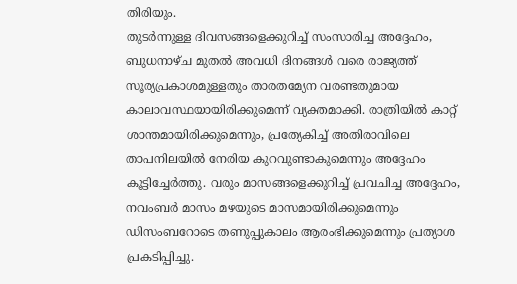തിരിയും.
തുടർന്നുള്ള ദിവസങ്ങളെക്കുറിച്ച് സംസാരിച്ച അദ്ദേഹം, ബുധനാഴ്ച മുതൽ അവധി ദിനങ്ങൾ വരെ രാജ്യത്ത് സൂര്യപ്രകാശമുള്ളതും താരതമ്യേന വരണ്ടതുമായ കാലാവസ്ഥയായിരിക്കുമെന്ന് വ്യക്തമാക്കി. രാത്രിയിൽ കാറ്റ് ശാന്തമായിരിക്കുമെന്നും, പ്രത്യേകിച്ച് അതിരാവിലെ താപനിലയിൽ നേരിയ കുറവുണ്ടാകുമെന്നും അദ്ദേഹം കൂട്ടിച്ചേർത്തു. വരും മാസങ്ങളെക്കുറിച്ച് പ്രവചിച്ച അദ്ദേഹം, നവംബർ മാസം മഴയുടെ മാസമായിരിക്കുമെന്നും ഡിസംബറോടെ തണുപ്പുകാലം ആരംഭിക്കുമെന്നും പ്രത്യാശ പ്രകടിപ്പിച്ചു.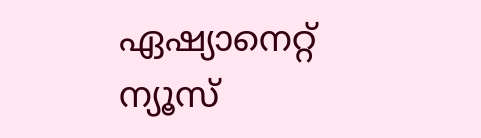ഏഷ്യാനെറ്റ് ന്യൂസ്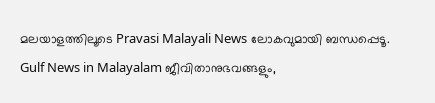മലയാളത്തിലൂടെ Pravasi Malayali News ലോകവുമായി ബന്ധപ്പെടൂ. Gulf News in Malayalam ജീവിതാനുഭവങ്ങളും,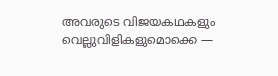അവരുടെ വിജയകഥകളും വെല്ലുവിളികളുമൊക്കെ —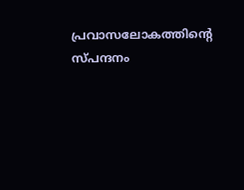പ്രവാസലോകത്തിന്റെ സ്പന്ദനം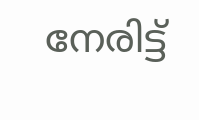നേരിട്ട്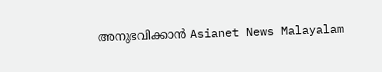അനുഭവിക്കാൻ Asianet News Malayalam